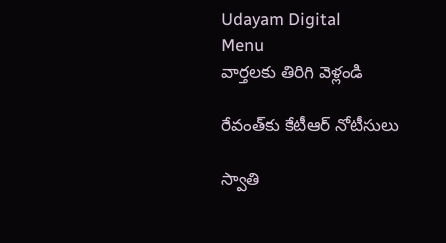Udayam Digital
Menu
వార్తలకు తిరిగి వెళ్లండి

రేవంత్‌కు కేటీఆర్ నోటీసులు

స్వాతి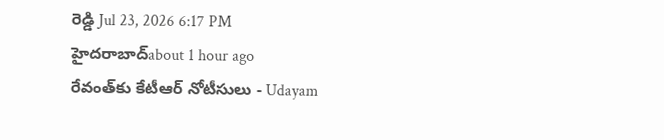రెడ్డి Jul 23, 2026 6:17 PM హైదరాబాద్about 1 hour ago
రేవంత్‌కు కేటీఆర్ నోటీసులు - Udayam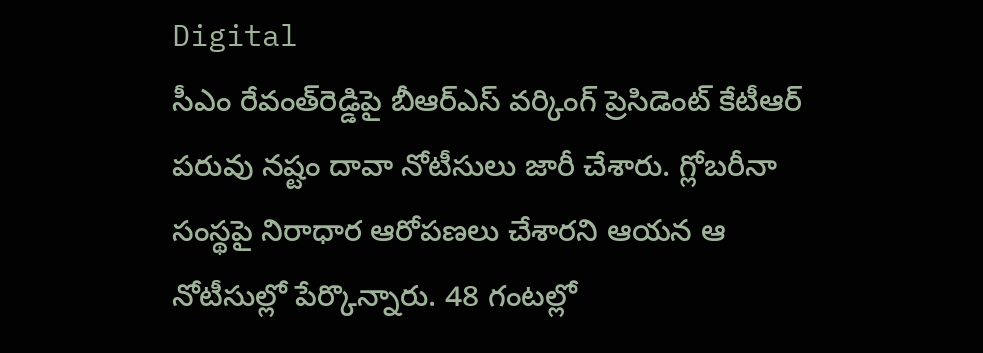Digital
సీఎం రేవంత్‌రెడ్డిపై బీఆర్ఎస్ వర్కింగ్ ప్రెసిడెంట్ కేటీఆర్ పరువు నష్టం దావా నోటీసులు జారీ చేశారు. గ్లోబరీనా సంస్థపై నిరాధార ఆరోపణలు చేశారని ఆయన ఆ నోటీసుల్లో పేర్కొన్నారు. 48 గంటల్లో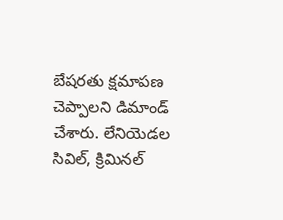బేషరతు క్షమాపణ చెప్పాలని డిమాండ్ చేశారు. లేనియెడల సివిల్, క్రిమినల్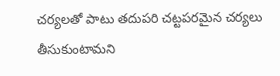చర్యలతో పాటు తదుపరి చట్టపరమైన చర్యలు తీసుకుంటామని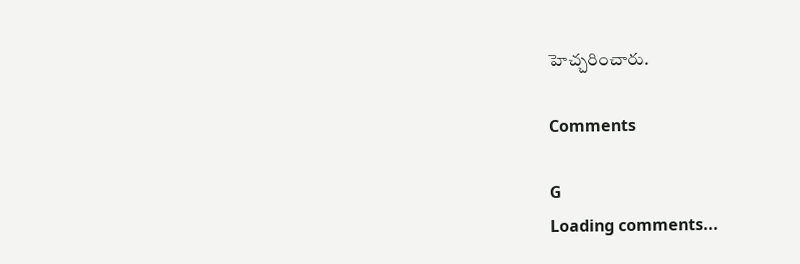హెచ్చరించారు.

Comments

G
Loading comments...